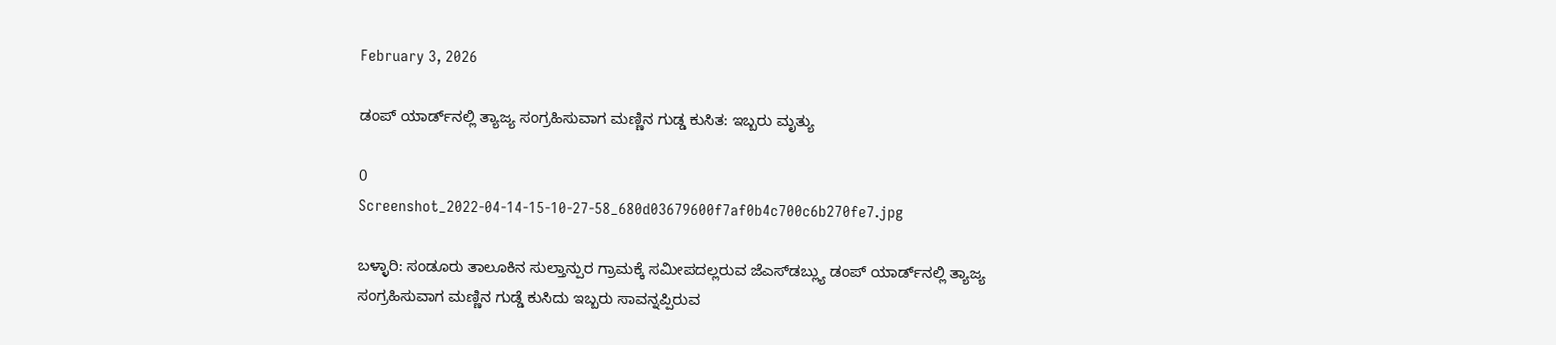February 3, 2026

ಡಂಪ್‌ ಯಾರ್ಡ್‌ನಲ್ಲಿ ತ್ಯಾಜ್ಯ ಸಂಗ್ರಹಿಸುವಾಗ ಮಣ್ಣಿನ ಗುಡ್ಡ ಕುಸಿತ: ಇಬ್ಬರು ಮೃತ್ಯು

0
Screenshot_2022-04-14-15-10-27-58_680d03679600f7af0b4c700c6b270fe7.jpg

ಬಳ್ಳಾರಿ: ಸಂಡೂರು ತಾಲೂಕಿನ ಸುಲ್ತಾನ್ಪುರ ಗ್ರಾಮಕ್ಕೆ ಸಮೀಪದಲ್ಲರುವ ಜೆಎಸ್‌ಡಬ್ಲ್ಯು ಡಂಪ್‌ ಯಾರ್ಡ್‌ನಲ್ಲಿ ತ್ಯಾಜ್ಯ ಸಂಗ್ರಹಿಸುವಾಗ ಮಣ್ಣಿನ ಗುಡ್ಡೆ ಕುಸಿದು ಇಬ್ಬರು ಸಾವನ್ನಪ್ಪಿರುವ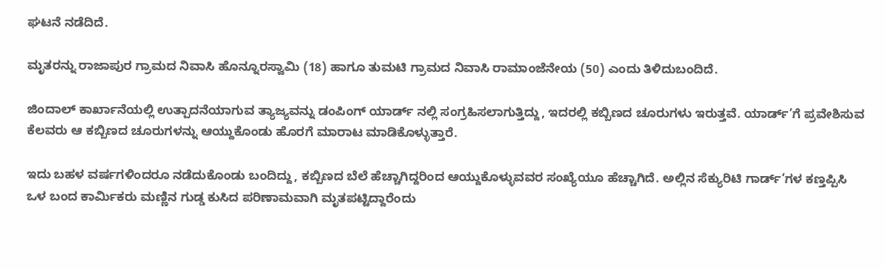ಘಟನೆ ನಡೆದಿದೆ.

ಮೃತರನ್ನು ರಾಜಾಪುರ ಗ್ರಾಮದ ನಿವಾಸಿ ಹೊನ್ನೂರಸ್ವಾಮಿ (18) ಹಾಗೂ ತುಮಟಿ ಗ್ರಾಮದ ನಿವಾಸಿ ರಾಮಾಂಜೆನೇಯ (50) ಎಂದು ತಿಳಿದುಬಂದಿದೆ.

ಜಿಂದಾಲ್ ಕಾರ್ಖಾನೆಯಲ್ಲಿ ಉತ್ಪಾದನೆಯಾಗುವ ತ್ಯಾಜ್ಯವನ್ನು ಡಂಪಿಂಗ್ ಯಾರ್ಡ್ ನಲ್ಲಿ ಸಂಗ್ರಹಿಸಲಾಗುತ್ತಿದ್ದು, ಇದರಲ್ಲಿ ಕಬ್ಬಿಣದ ಚೂರುಗಳು ಇರುತ್ತವೆ. ಯಾರ್ಡ್’ಗೆ ಪ್ರವೇಶಿಸುವ ಕೆಲವರು ಆ ಕಬ್ಬಿಣದ ಚೂರುಗಳನ್ನು ಆಯ್ದುಕೊಂಡು ಹೊರಗೆ ಮಾರಾಟ ಮಾಡಿಕೊಳ್ಳುತ್ತಾರೆ.

ಇದು ಬಹಳ ವರ್ಷಗಳಿಂದರೂ ನಡೆದುಕೊಂಡು ಬಂದಿದ್ದು, ಕಬ್ಬಿಣದ ಬೆಲೆ ಹೆಚ್ಚಾಗಿದ್ದರಿಂದ ಆಯ್ದುಕೊಳ್ಳುವವರ ಸಂಖ್ಯೆಯೂ ಹೆಚ್ಚಾಗಿದೆ. ಅಲ್ಲಿನ ಸೆಕ್ಯುರಿಟಿ ಗಾರ್ಡ್’ಗಳ ಕಣ್ತಪ್ಪಿಸಿ ಒಳ ಬಂದ ಕಾರ್ಮಿಕರು ಮಣ್ಣಿನ ಗುಡ್ಡ ಕುಸಿದ ಪರಿಣಾಮವಾಗಿ ಮೃತಪಟ್ಟಿದ್ದಾರೆಂದು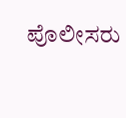ಪೊಲೀಸರು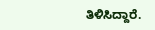ತಿಳಿಸಿದ್ದಾರೆ.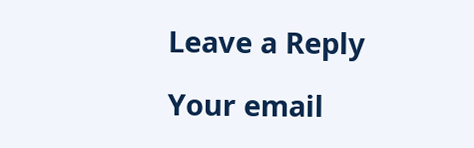Leave a Reply

Your email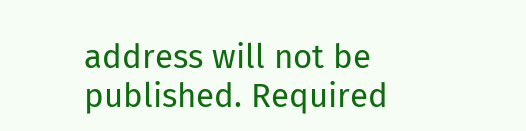address will not be published. Required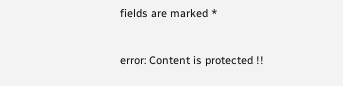fields are marked *

error: Content is protected !!